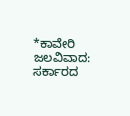*ಕಾವೇರಿ ಜಲವಿವಾದ: ಸರ್ಕಾರದ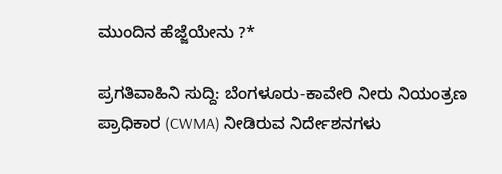ಮುಂದಿನ ಹೆಜ್ಜೆಯೇನು ?*

ಪ್ರಗತಿವಾಹಿನಿ ಸುದ್ದಿ: ಬೆಂಗಳೂರು-ಕಾವೇರಿ ನೀರು ನಿಯಂತ್ರಣ ಪ್ರಾಧಿಕಾರ (CWMA) ನೀಡಿರುವ ನಿರ್ದೇಶನಗಳು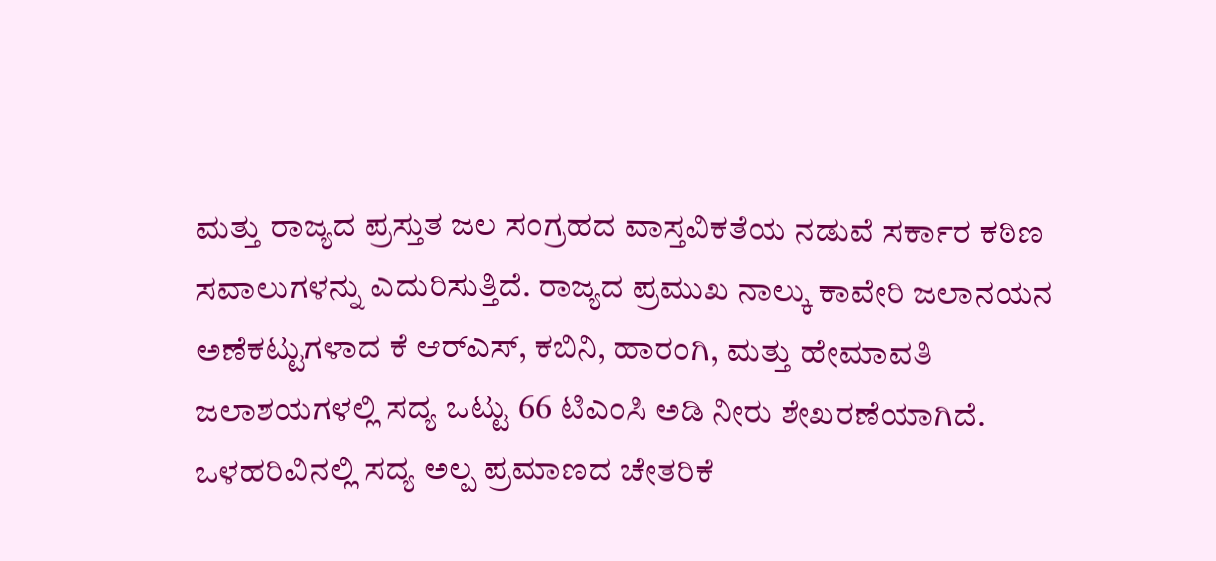ಮತ್ತು ರಾಜ್ಯದ ಪ್ರಸ್ತುತ ಜಲ ಸಂಗ್ರಹದ ವಾಸ್ತವಿಕತೆಯ ನಡುವೆ ಸರ್ಕಾರ ಕಠಿಣ ಸವಾಲುಗಳನ್ನು ಎದುರಿಸುತ್ತಿದೆ. ರಾಜ್ಯದ ಪ್ರಮುಖ ನಾಲ್ಕು ಕಾವೇರಿ ಜಲಾನಯನ ಅಣೆಕಟ್ಟುಗಳಾದ ಕೆ ಆರ್‌ಎಸ್‌, ಕಬಿನಿ, ಹಾರಂಗಿ, ಮತ್ತು ಹೇಮಾವತಿ ಜಲಾಶಯಗಳಲ್ಲಿ ಸದ್ಯ ಒಟ್ಟು 66 ಟಿಎಂಸಿ ಅಡಿ ನೀರು ಶೇಖರಣೆಯಾಗಿದೆ. ಒಳಹರಿವಿನಲ್ಲಿ ಸದ್ಯ ಅಲ್ಪ ಪ್ರಮಾಣದ ಚೇತರಿಕೆ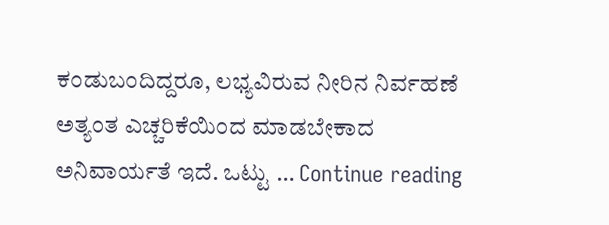ಕಂಡುಬಂದಿದ್ದರೂ, ಲಭ್ಯವಿರುವ ನೀರಿನ ನಿರ್ವಹಣೆ ಅತ್ಯಂತ ಎಚ್ಚರಿಕೆಯಿಂದ ಮಾಡಬೇಕಾದ ಅನಿವಾರ್ಯತೆ ಇದೆ. ಒಟ್ಟು … Continue reading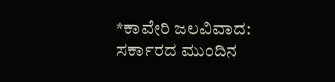*ಕಾವೇರಿ ಜಲವಿವಾದ: ಸರ್ಕಾರದ ಮುಂದಿನ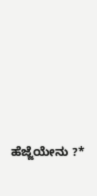ಹೆಜ್ಜೆಯೇನು ?*